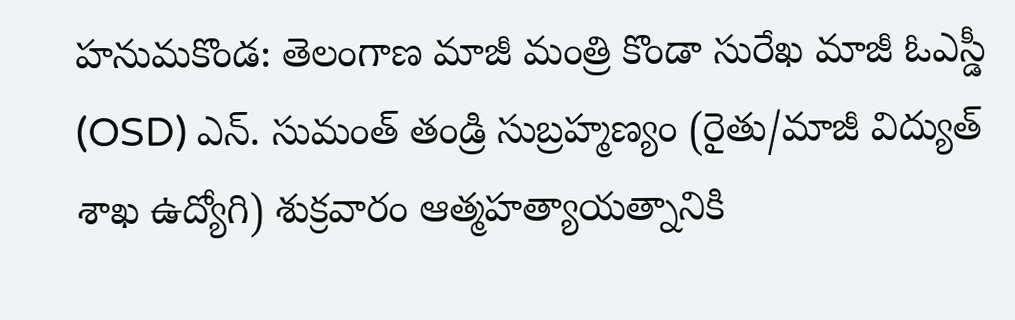హనుమకొండ: తెలంగాణ మాజీ మంత్రి కొండా సురేఖ మాజీ ఓఎస్డీ (OSD) ఎన్. సుమంత్ తండ్రి సుబ్రహ్మణ్యం (రైతు/మాజీ విద్యుత్ శాఖ ఉద్యోగి) శుక్రవారం ఆత్మహత్యాయత్నానికి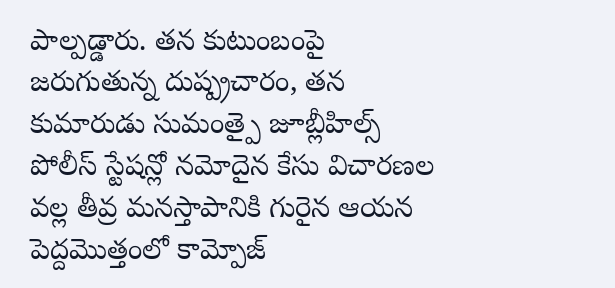పాల్పడ్డారు. తన కుటుంబంపై జరుగుతున్న దుష్ప్రచారం, తన కుమారుడు సుమంత్పై జూబ్లీహిల్స్ పోలీస్ స్టేషన్లో నమోదైన కేసు విచారణల వల్ల తీవ్ర మనస్తాపానికి గురైన ఆయన పెద్దమొత్తంలో కామ్పోజ్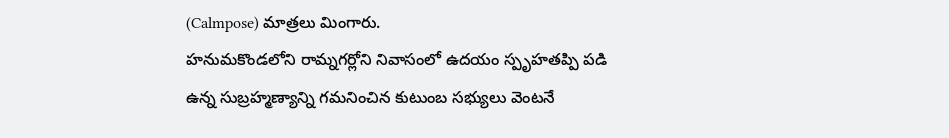(Calmpose) మాత్రలు మింగారు.
హనుమకొండలోని రామ్నగర్లోని నివాసంలో ఉదయం స్పృహతప్పి పడి ఉన్న సుబ్రహ్మణ్యాన్ని గమనించిన కుటుంబ సభ్యులు వెంటనే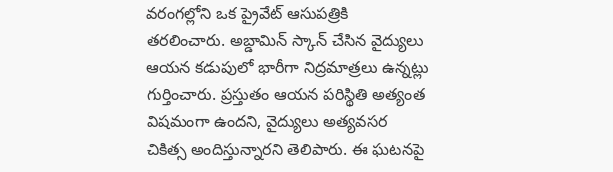వరంగల్లోని ఒక ప్రైవేట్ ఆసుపత్రికి తరలించారు. అబ్డామిన్ స్కాన్ చేసిన వైద్యులు ఆయన కడుపులో భారీగా నిద్రమాత్రలు ఉన్నట్లు గుర్తించారు. ప్రస్తుతం ఆయన పరిస్థితి అత్యంత విషమంగా ఉందని, వైద్యులు అత్యవసర చికిత్స అందిస్తున్నారని తెలిపారు. ఈ ఘటనపై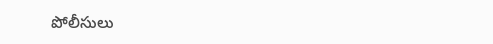పోలీసులు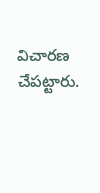విచారణ చేపట్టారు.